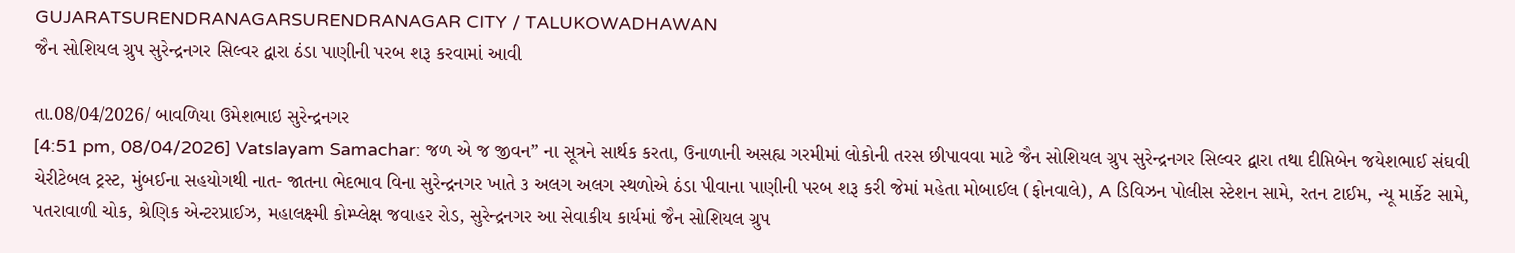GUJARATSURENDRANAGARSURENDRANAGAR CITY / TALUKOWADHAWAN
જૈન સોશિયલ ગ્રુપ સુરેન્દ્રનગર સિલ્વર દ્વારા ઠંડા પાણીની પરબ શરૂ કરવામાં આવી

તા.08/04/2026/ બાવળિયા ઉમેશભાઇ સુરેન્દ્રનગર
[4:51 pm, 08/04/2026] Vatslayam Samachar: જળ એ જ જીવન” ના સૂત્રને સાર્થક કરતા, ઉનાળાની અસહ્ય ગરમીમાં લોકોની તરસ છીપાવવા માટે જૈન સોશિયલ ગ્રુપ સુરેન્દ્રનગર સિલ્વર દ્વારા તથા દીપ્તિબેન જયેશભાઈ સંઘવી ચેરીટેબલ ટ્રસ્ટ, મુંબઈના સહયોગથી નાત- જાતના ભેદભાવ વિના સુરેન્દ્રનગર ખાતે ૩ અલગ અલગ સ્થળોએ ઠંડા પીવાના પાણીની પરબ શરૂ કરી જેમાં મહેતા મોબાઈલ (ફોનવાલે), A ડિવિઝન પોલીસ સ્ટેશન સામે, રતન ટાઈમ, ન્યૂ માર્કેટ સામે, પતરાવાળી ચોક, શ્રેણિક એન્ટરપ્રાઈઝ, મહાલક્ષ્મી કોમ્પ્લેક્ષ જવાહર રોડ, સુરેન્દ્રનગર આ સેવાકીય કાર્યમાં જૈન સોશિયલ ગ્રુપ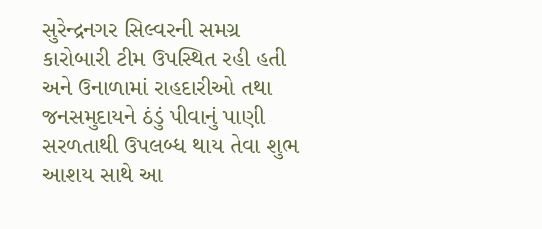સુરેન્દ્રનગર સિલ્વરની સમગ્ર કારોબારી ટીમ ઉપસ્થિત રહી હતી અને ઉનાળામાં રાહદારીઓ તથા જનસમુદાયને ઠંડું પીવાનું પાણી સરળતાથી ઉપલબ્ધ થાય તેવા શુભ આશય સાથે આ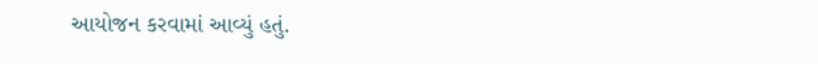આયોજન કરવામાં આવ્યું હતું.